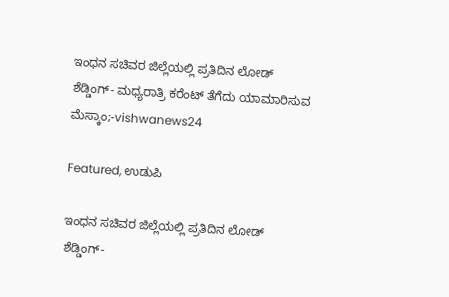ಇಂಧನ ಸಚಿವರ ಜಿಲ್ಲೆಯಲ್ಲಿ ಪ್ರತಿದಿನ ಲೋಡ್ ಶೆಡ್ಡಿಂಗ್- ಮಧ್ಯರಾತ್ರಿ ಕರೆಂಟ್ ತೆಗೆದು ಯಾಮಾರಿಸುವ ಮೆಸ್ಕಾಂ;-vishwanews24

Featured, ಉಡುಪಿ

ಇಂಧನ ಸಚಿವರ ಜಿಲ್ಲೆಯಲ್ಲಿ ಪ್ರತಿದಿನ ಲೋಡ್ ಶೆಡ್ಡಿಂಗ್-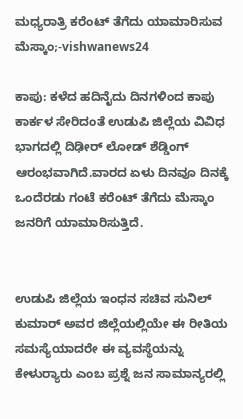ಮಧ್ಯರಾತ್ರಿ ಕರೆಂಟ್ ತೆಗೆದು ಯಾಮಾರಿಸುವ ಮೆಸ್ಕಾಂ;-vishwanews24

ಕಾಪು: ಕಳೆದ ಹದಿನೈದು ದಿನಗಳಿಂದ ಕಾಪು ಕಾರ್ಕಳ ಸೇರಿದಂತೆ ಉಡುಪಿ ಜಿಲ್ಲೆಯ ವಿವಿಧ ಭಾಗದಲ್ಲಿ ದಿಢೀರ್ ಲೋಡ್ ಶೆಡ್ಡಿಂಗ್ ಆರಂಭವಾಗಿದೆ.ವಾರದ ಏಳು ದಿನವೂ ದಿನಕ್ಕೆ ಒಂದೆರಡು ಗಂಟೆ ಕರೆಂಟ್ ತೆಗೆದು ಮೆಸ್ಕಾಂ ಜನರಿಗೆ ಯಾಮಾರಿಸುತ್ತಿದೆ.


ಉಡುಪಿ ಜಿಲ್ಲೆಯ ಇಂಧನ ಸಚಿವ ಸುನಿಲ್ ಕುಮಾರ್ ಅವರ ಜಿಲ್ಲೆಯಲ್ಲಿಯೇ ಈ ರೀತಿಯ ಸಮಸ್ಯೆಯಾದರೇ ಈ ವ್ಯವಸ್ಥೆಯನ್ನು ಕೇಳುರ‍್ಯಾರು ಎಂಬ ಪ್ರಶ್ನೆ ಜನ ಸಾಮಾನ್ಯರಲ್ಲಿ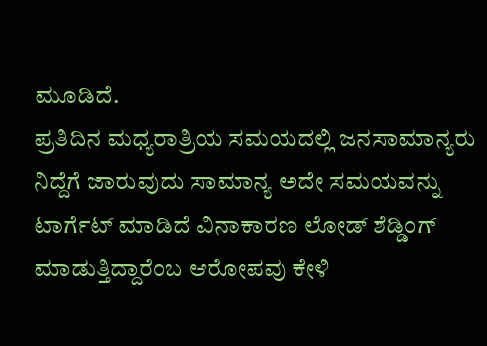ಮೂಡಿದೆ.
ಪ್ರತಿದಿನ ಮಧ್ಯರಾತ್ರಿಯ ಸಮಯದಲ್ಲಿ ಜನಸಾಮಾನ್ಯರು ನಿದ್ದೆಗೆ ಜಾರುವುದು ಸಾಮಾನ್ಯ ಅದೇ ಸಮಯವನ್ನು ಟಾರ್ಗೆಟ್ ಮಾಡಿದೆ ವಿನಾಕಾರಣ ಲೋಡ್ ಶೆಡ್ಡಿಂಗ್ ಮಾಡುತ್ತಿದ್ದಾರೆಂಬ ಆರೋಪವು ಕೇಳಿ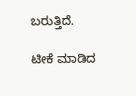ಬರುತ್ತಿದೆ.

ಟೀಕೆ ಮಾಡಿದ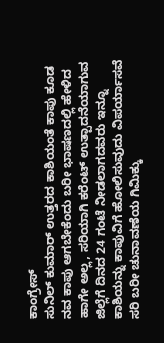ಕಾಂಗ್ರೇಸ್
ಸುನಿಲ್ ಕುಮಾರ್ ಉತ್ತರದ ಕಾಶಿಯಂತೆ ಕಾಪು ಕೂಡ ನವ ಕಾಪು ಆಗಬೇಕೆಂದು ಬರೀ ಭಾಷಣದಲ್ಲಿ ಹೇಳಿದ ಹಾಗೇ ಅಲ್ಲ, ಸರಿಯಾಗಿ ಕರೆಂಟ್ ಉತ್ಪಾದನೆಯಾಗುವ ಜಿಲ್ಲೆಗೆ ದಿನದ 24 ಗಂಟೆ ನೀಡಲಾಗದವರು ಇನ್ನೂ ಕಾಶಿಯನ್ನು ಕಾಪುವಿಗೆ ಹೋಲಿಸುವುದು ವಿಪರ್ಯಾಸವೆ ಸರಿ ಬರೀ ಚುನಾವಣೆಯ ಗಿಮಿಕ್ಕು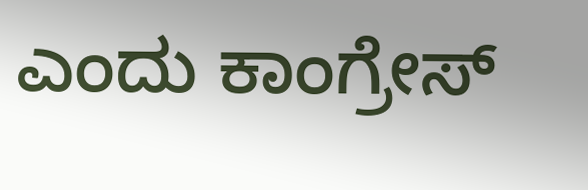ಎಂದು ಕಾಂಗ್ರೇಸ್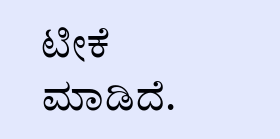ಟೀಕೆ ಮಾಡಿದೆ.